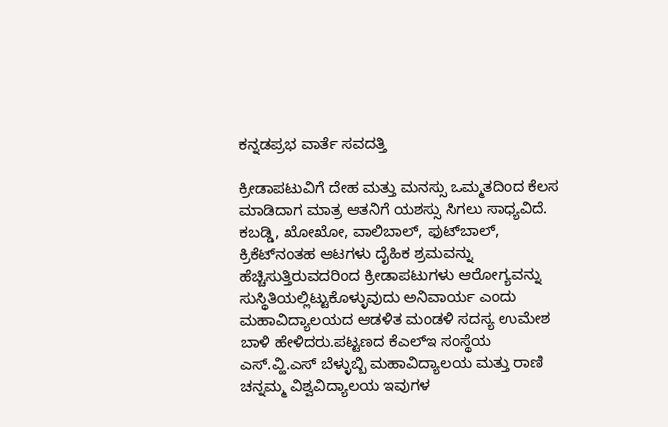ಕನ್ನಡಪ್ರಭ ವಾರ್ತೆ ಸವದತ್ತಿ

ಕ್ರೀಡಾಪಟುವಿಗೆ ದೇಹ ಮತ್ತು ಮನಸ್ಸು ಒಮ್ಮತದಿಂದ ಕೆಲಸ ಮಾಡಿದಾಗ ಮಾತ್ರ ಆತನಿಗೆ ಯಶಸ್ಸು ಸಿಗಲು ಸಾಧ್ಯವಿದೆ. ಕಬಡ್ಡಿ, ಖೋಖೋ, ವಾಲಿಬಾಲ್, ಫುಟ್‌ಬಾಲ್, ಕ್ರಿಕೆಟ್‌ನಂತಹ ಆಟಗಳು ದೈಹಿಕ ಶ್ರಮವನ್ನು ಹೆಚ್ಚಿಸುತ್ತಿರುವದರಿಂದ ಕ್ರೀಡಾಪಟುಗಳು ಆರೋಗ್ಯವನ್ನು ಸುಸ್ಥಿತಿಯಲ್ಲಿಟ್ಟುಕೊಳ್ಳುವುದು ಅನಿವಾರ್ಯ ಎಂದು ಮಹಾವಿದ್ಯಾಲಯದ ಆಡಳಿತ ಮಂಡಳಿ ಸದಸ್ಯ ಉಮೇಶ ಬಾಳಿ ಹೇಳಿದರು.ಪಟ್ಟಣದ ಕೆಎಲ್ಇ ಸಂಸ್ಥೆಯ ಎಸ್.ವ್ಹಿ.ಎಸ್ ಬೆಳ್ಳುಬ್ಬಿ ಮಹಾವಿದ್ಯಾಲಯ ಮತ್ತು ರಾಣಿ ಚನ್ನಮ್ಮ ವಿಶ್ವವಿದ್ಯಾಲಯ ಇವುಗಳ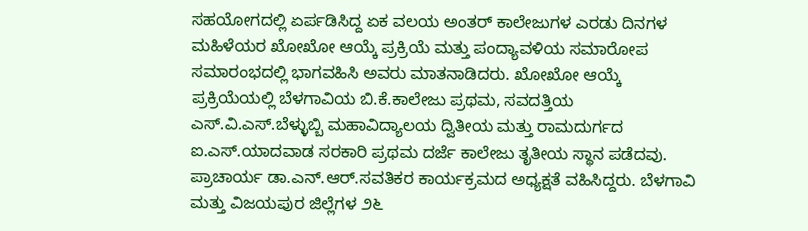ಸಹಯೋಗದಲ್ಲಿ ಏರ್ಪಡಿಸಿದ್ದ ಏಕ ವಲಯ ಅಂತರ್ ಕಾಲೇಜುಗಳ ಎರಡು ದಿನಗಳ ಮಹಿಳೆಯರ ಖೋಖೋ ಆಯ್ಕೆ ಪ್ರಕ್ರಿಯೆ ಮತ್ತು ಪಂದ್ಯಾವಳಿಯ ಸಮಾರೋಪ ಸಮಾರಂಭದಲ್ಲಿ ಭಾಗವಹಿಸಿ ಅವರು ಮಾತನಾಡಿದರು. ಖೋಖೋ ಆಯ್ಕೆ ಪ್ರಕ್ರಿಯೆಯಲ್ಲಿ ಬೆಳಗಾವಿಯ ಬಿ.ಕೆ.ಕಾಲೇಜು ಪ್ರಥಮ, ಸವದತ್ತಿಯ ಎಸ್.ವಿ.ಎಸ್.ಬೆಳ್ಳುಬ್ಬಿ ಮಹಾವಿದ್ಯಾಲಯ ದ್ವಿತೀಯ ಮತ್ತು ರಾಮದುರ್ಗದ ಐ.ಎಸ್.ಯಾದವಾಡ ಸರಕಾರಿ ಪ್ರಥಮ ದರ್ಜೆ ಕಾಲೇಜು ತೃತೀಯ ಸ್ಥಾನ ಪಡೆದವು. ಪ್ರಾಚಾರ್ಯ ಡಾ.ಎನ್.ಆರ್.ಸವತಿಕರ ಕಾರ್ಯಕ್ರಮದ ಅಧ್ಯಕ್ಷತೆ ವಹಿಸಿದ್ದರು. ಬೆಳಗಾವಿ ಮತ್ತು ವಿಜಯಪುರ ಜಿಲ್ಲೆಗಳ ೨೬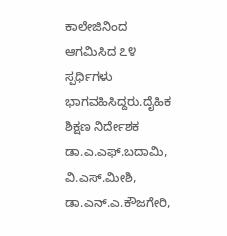ಕಾಲೇಜಿನಿಂದ ಆಗಮಿಸಿದ ೭೪ ಸ್ಪರ್ಧಿಗಳು ಭಾಗವಹಿಸಿದ್ದರು.ದೈಹಿಕ ಶಿಕ್ಷಣ ನಿರ್ದೇಶಕ ಡಾ.ಎ.ಎಫ್.ಬದಾಮಿ, ವಿ.ಎಸ್.ಮೀಶಿ, ಡಾ.ಎನ್.ಎ.ಕೌಜಗೇರಿ,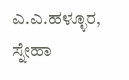ಎ.ಎ.ಹಳ್ಳೂರ, ಸ್ನೇಹಾ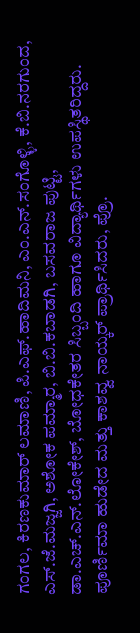ಗಂಗಲ, ಕಿರಣಕುಮಾರ್ ಲಮಾಣಿ, ಪಿ.ಎಫ್.ಹಾದಿಮನಿ, ಎಂ.ಎನ್.ಸಂಗೊಳ್ಳಿ, ಕೆ.ಬಿ.ನರಗುಂದ, ಎಸ್.ಜೆ.ಮಜ್ಜಗಿ, ಅಶೋಕ ಪಮ್ಮಾರ, ಬಿ.ಬಿ.ಕಬಾಡಗಿ, ಬಸವರಾಜ ಪುಟ್ಟಿ, ಡಾ.ಎಚ್.ಎನ್.ಲೋಕೇಶ್, ಬೋಧಕೇತರ ಸಿಬ್ಬಂದಿ ಹಾಗೂ ವಿದ್ಯಾರ್ಥಿಗಳು ಉಪಸ್ಥಿತರಿದ್ದರು. ಪೂರ್ಣಿಮಾ ಹುಡೇದ ಮತ್ತು ಕಾಶವ್ವ ನಾಯ್ಕರ್ ಪ್ರಾರ್ಥಿಸಿದರು, ಪ್ರೊ.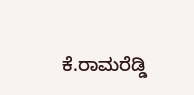ಕೆ.ರಾಮರೆಡ್ಡಿ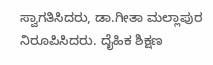ಸ್ವಾಗತಿಸಿದರು, ಡಾ.ಗೀತಾ ಮಲ್ಲಾಪುರ ನಿರೂಪಿಸಿದರು. ದೈಹಿಕ ಶಿಕ್ಷಣ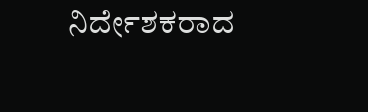ನಿರ್ದೇಶಕರಾದ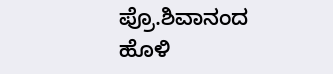ಪ್ರೊ.ಶಿವಾನಂದ ಹೊಳಿ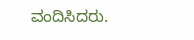ವಂದಿಸಿದರು.